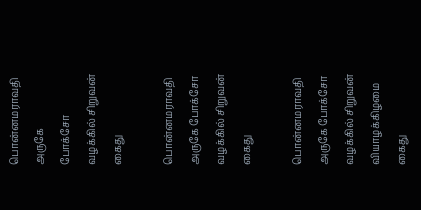பொன்னமராவதி அருகே
போக்சோ வழக்கில் சிறுவன் கைது

பொன்னமராவதி அருகே போக்சோ வழக்கில் சிறுவன் கைது

பொன்னமராவதி அருகே போக்சோ வழக்கில் சிறுவன் வியாழக்கிழமை கைது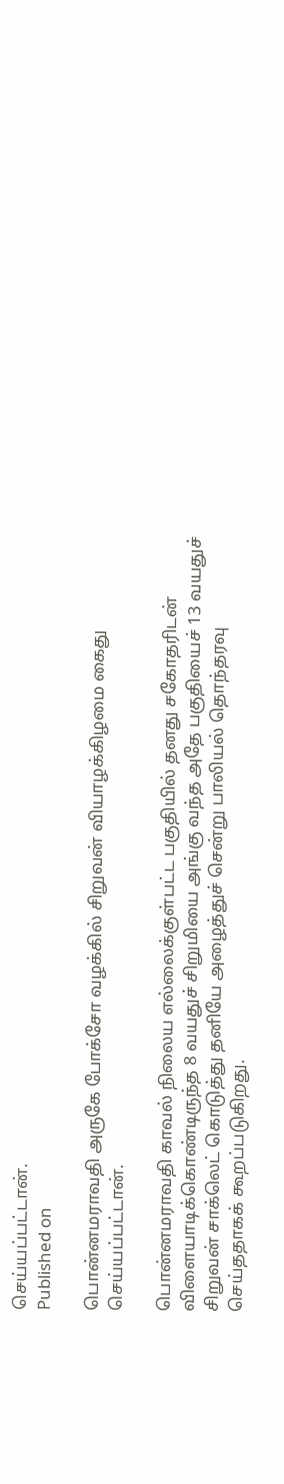செய்யப்பட்டான்.
Published on

பொன்னமராவதி அருகே போக்சோ வழக்கில் சிறுவன் வியாழக்கிழமை கைது செய்யப்பட்டான்.

பொன்னமராவதி காவல் நிலைய எல்லைக்குள்பட்ட பகுதியில் தனது சகோதரிடன் விளையாடிக்கொண்டிருந்த 8 வயதுச் சிறுமியை அங்கு வந்த அதே பகுதியைச் 13 வயதுச் சிறுவன் சாக்லெட் கொடுத்து தனியே அழைத்துச் சென்று பாலியல் தொந்தரவு செய்ததாகக் கூறப்படுகிறது.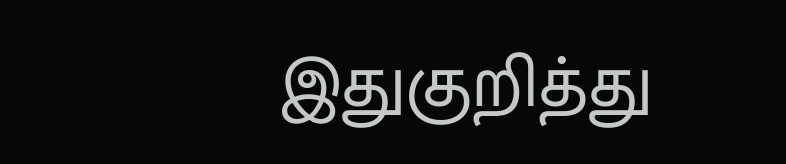இதுகுறித்து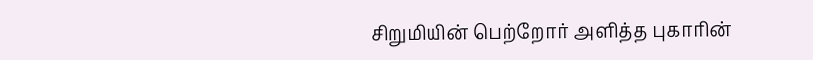சிறுமியின் பெற்றோர் அளித்த புகாரின்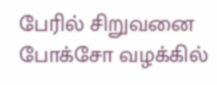பேரில் சிறுவனை போக்சோ வழக்கில்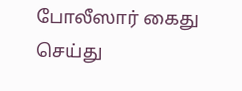போலீஸார் கைது செய்து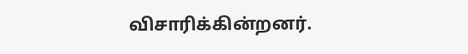விசாரிக்கின்றனர்.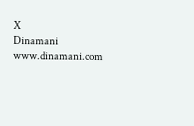X
Dinamani
www.dinamani.com